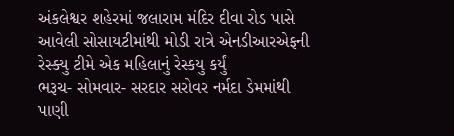અંકલેશ્વર શહેરમાં જલારામ મંદિર દીવા રોડ પાસે આવેલી સોસાયટીમાંથી મોડી રાત્રે એનડીઆરએફની રેસ્ક્યુ ટીમે એક મહિલાનું રેસ્કયુ કર્યું
ભરૂચ- સોમવાર- સરદાર સરોવર નર્મદા ડેમમાંથી પાણી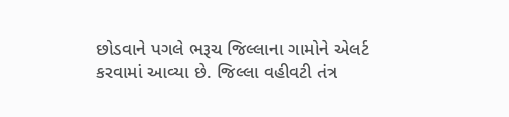છોડવાને પગલે ભરૂચ જિલ્લાના ગામોને એલર્ટ કરવામાં આવ્યા છે. જિલ્લા વહીવટી તંત્ર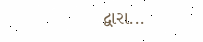દ્વારા...